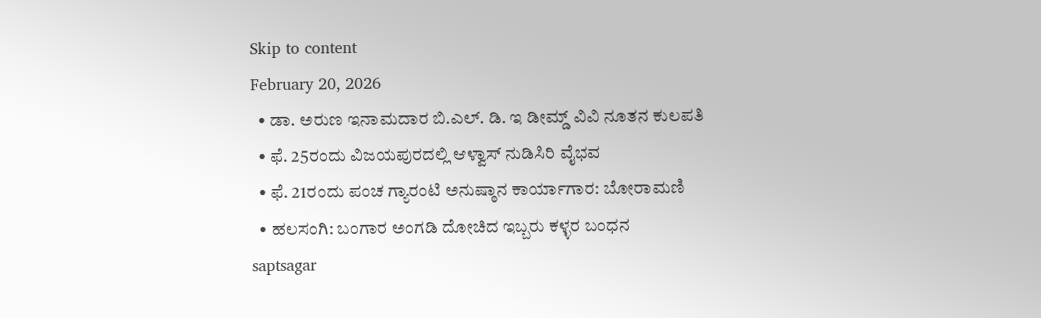Skip to content
February 20, 2026
  • ಡಾ. ಅರುಣ ಇನಾಮದಾರ ಬಿ.ಎಲ್. ಡಿ. ಇ ಡೀಮ್ಡ್ ವಿವಿ ನೂತನ ಕುಲಪತಿ
  • ಫೆ. 25ರಂದು ವಿಜಯಪುರದಲ್ಲಿ ಆಳ್ವಾಸ್ ನುಡಿಸಿರಿ ವೈಭವ
  • ಫೆ. 21ರಂದು ಪಂಚ ಗ್ಯಾರಂಟಿ ಅನುಷ್ಠಾನ ಕಾರ್ಯಾಗಾರ: ಬೋರಾಮಣಿ
  • ಹಲಸಂಗಿ: ಬಂಗಾರ ಅಂಗಡಿ ದೋಚಿದ ಇಬ್ಬರು ಕಳ್ಳರ ಬಂಧನ
saptsagar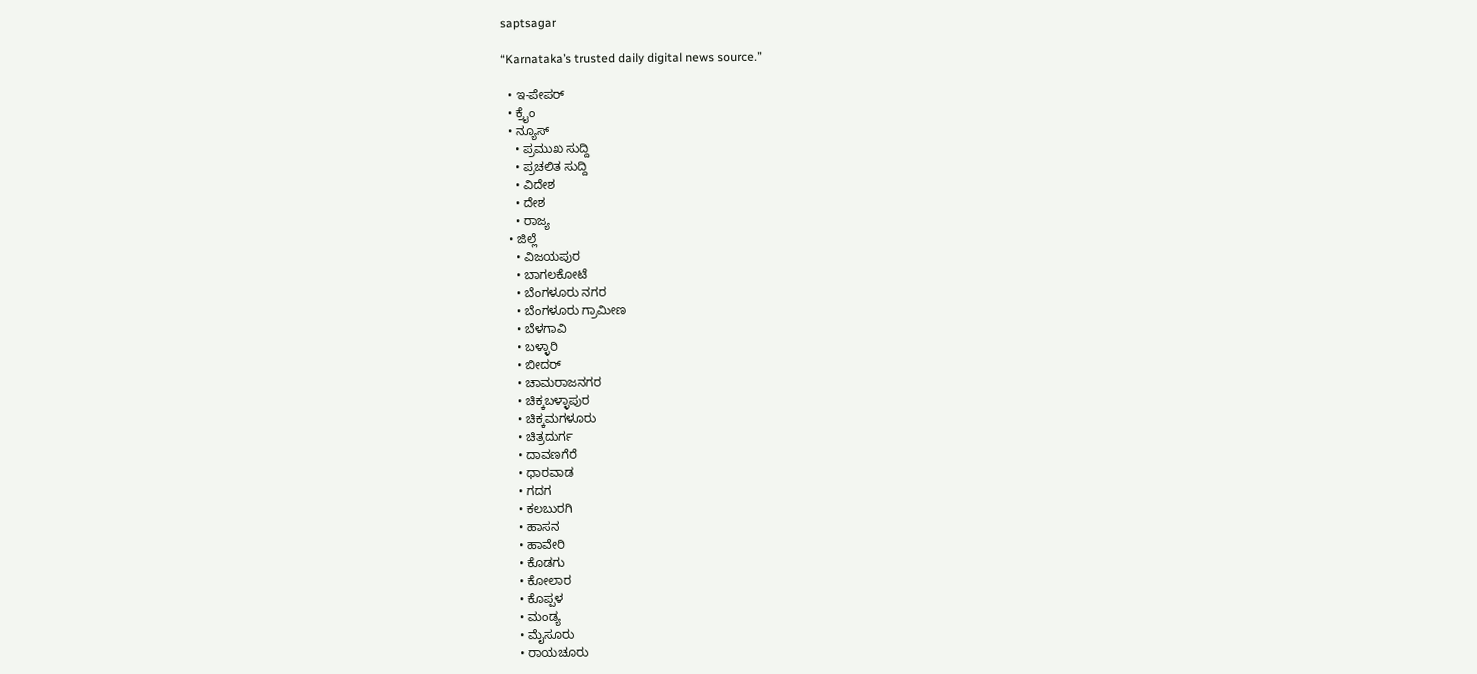saptsagar

“Karnataka’s trusted daily digital news source.”

  • ಇ-ಪೇಪರ್
  • ಕ್ರೈಂ
  • ನ್ಯೂಸ್
    • ಪ್ರಮುಖ ಸುದ್ದಿ
    • ಪ್ರಚಲಿತ ಸುದ್ದಿ
    • ವಿದೇಶ
    • ದೇಶ
    • ರಾಜ್ಯ
  • ಜಿಲ್ಲೆ
    • ವಿಜಯಪುರ
    • ಬಾಗಲಕೋಟೆ
    • ಬೆಂಗಳೂರು ನಗರ
    • ಬೆಂಗಳೂರು ಗ್ರಾಮೀಣ
    • ಬೆಳಗಾವಿ
    • ಬಳ್ಳಾರಿ
    • ಬೀದರ್
    • ಚಾಮರಾಜನಗರ
    • ಚಿಕ್ಕಬಳ್ಳಾಪುರ
    • ಚಿಕ್ಕಮಗಳೂರು
    • ಚಿತ್ರದುರ್ಗ
    • ದಾವಣಗೆರೆ
    • ಧಾರವಾಡ
    • ಗದಗ
    • ಕಲಬುರಗಿ
    • ಹಾಸನ
    • ಹಾವೇರಿ
    • ಕೊಡಗು
    • ಕೋಲಾರ
    • ಕೊಪ್ಪಳ
    • ಮಂಡ್ಯ
    • ಮೈಸೂರು
    • ರಾಯಚೂರು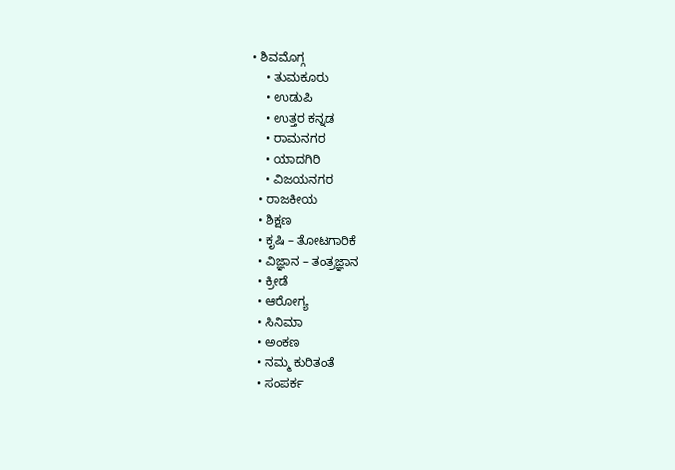• ಶಿವಮೊಗ್ಗ
    • ತುಮಕೂರು
    • ಉಡುಪಿ
    • ಉತ್ತರ ಕನ್ನಡ
    • ರಾಮನಗರ
    • ಯಾದಗಿರಿ
    • ವಿಜಯನಗರ
  • ರಾಜಕೀಯ
  • ಶಿಕ್ಷಣ
  • ಕೃಷಿ – ತೋಟಗಾರಿಕೆ
  • ವಿಜ್ಞಾನ – ತಂತ್ರಜ್ಞಾನ
  • ಕ್ರೀಡೆ
  • ಆರೋಗ್ಯ
  • ಸಿನಿಮಾ
  • ಅಂಕಣ
  • ನಮ್ಮ ಕುರಿತಂತೆ
  • ಸಂಪರ್ಕ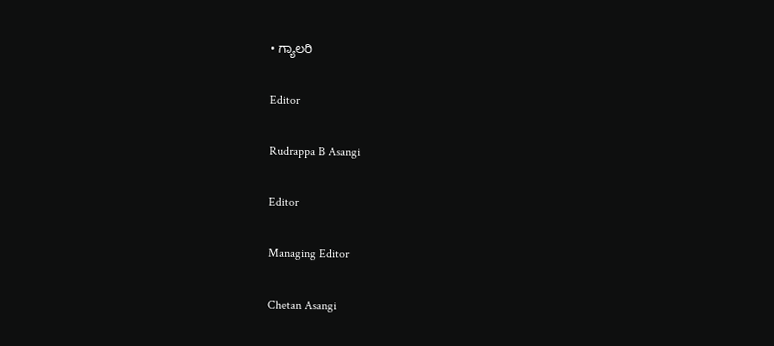• ಗ್ಯಾಲರಿ

Editor

Rudrappa B Asangi

Editor

Managing Editor

Chetan Asangi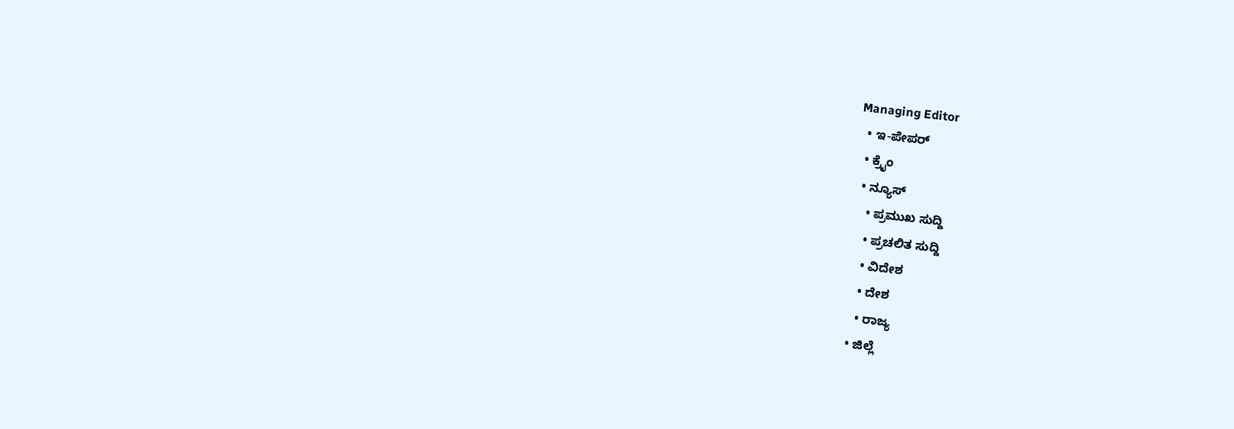Managing Editor
  • ಇ-ಪೇಪರ್
  • ಕ್ರೈಂ
  • ನ್ಯೂಸ್
    • ಪ್ರಮುಖ ಸುದ್ದಿ
    • ಪ್ರಚಲಿತ ಸುದ್ದಿ
    • ವಿದೇಶ
    • ದೇಶ
    • ರಾಜ್ಯ
  • ಜಿಲ್ಲೆ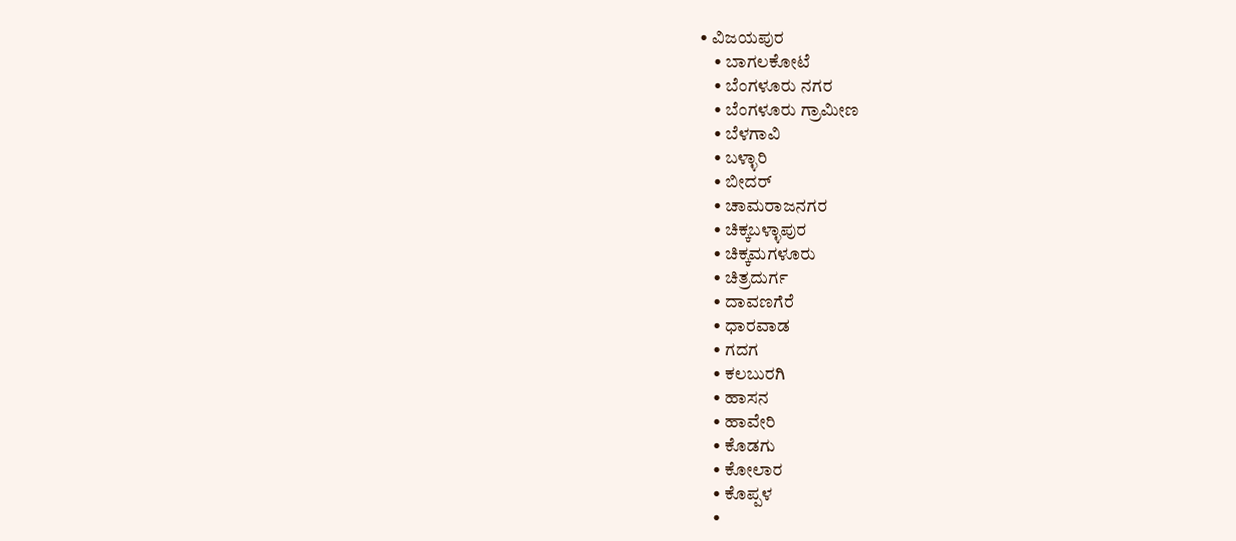• ವಿಜಯಪುರ
    • ಬಾಗಲಕೋಟೆ
    • ಬೆಂಗಳೂರು ನಗರ
    • ಬೆಂಗಳೂರು ಗ್ರಾಮೀಣ
    • ಬೆಳಗಾವಿ
    • ಬಳ್ಳಾರಿ
    • ಬೀದರ್
    • ಚಾಮರಾಜನಗರ
    • ಚಿಕ್ಕಬಳ್ಳಾಪುರ
    • ಚಿಕ್ಕಮಗಳೂರು
    • ಚಿತ್ರದುರ್ಗ
    • ದಾವಣಗೆರೆ
    • ಧಾರವಾಡ
    • ಗದಗ
    • ಕಲಬುರಗಿ
    • ಹಾಸನ
    • ಹಾವೇರಿ
    • ಕೊಡಗು
    • ಕೋಲಾರ
    • ಕೊಪ್ಪಳ
    •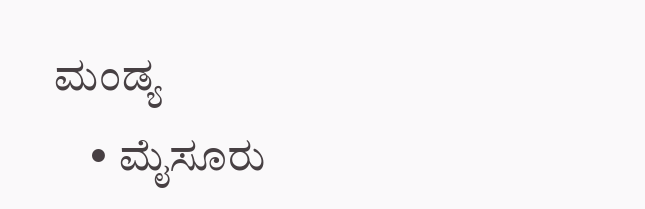ಮಂಡ್ಯ
    • ಮೈಸೂರು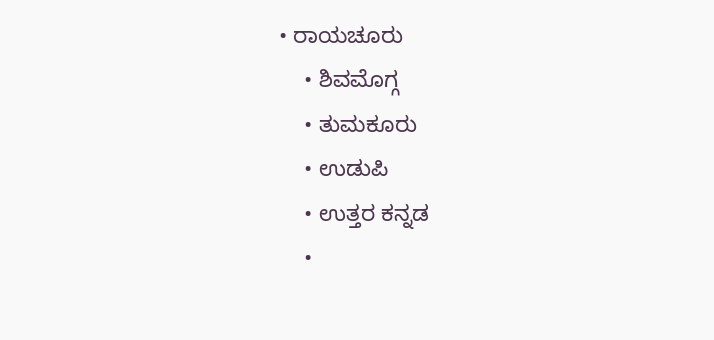• ರಾಯಚೂರು
    • ಶಿವಮೊಗ್ಗ
    • ತುಮಕೂರು
    • ಉಡುಪಿ
    • ಉತ್ತರ ಕನ್ನಡ
    •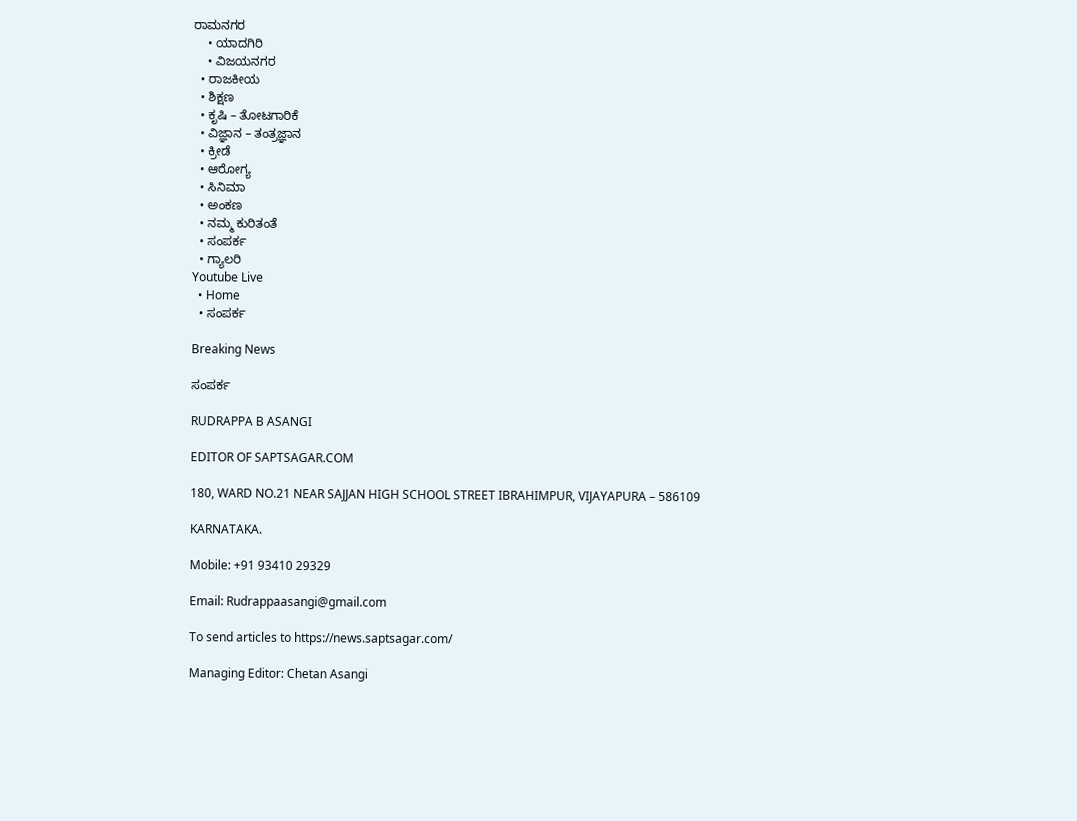ರಾಮನಗರ
    • ಯಾದಗಿರಿ
    • ವಿಜಯನಗರ
  • ರಾಜಕೀಯ
  • ಶಿಕ್ಷಣ
  • ಕೃಷಿ – ತೋಟಗಾರಿಕೆ
  • ವಿಜ್ಞಾನ – ತಂತ್ರಜ್ಞಾನ
  • ಕ್ರೀಡೆ
  • ಆರೋಗ್ಯ
  • ಸಿನಿಮಾ
  • ಅಂಕಣ
  • ನಮ್ಮ ಕುರಿತಂತೆ
  • ಸಂಪರ್ಕ
  • ಗ್ಯಾಲರಿ
Youtube Live
  • Home
  • ಸಂಪರ್ಕ

Breaking News

ಸಂಪರ್ಕ

RUDRAPPA B ASANGI

EDITOR OF SAPTSAGAR.COM

180, WARD NO.21 NEAR SAJJAN HIGH SCHOOL STREET IBRAHIMPUR, VIJAYAPURA – 586109

KARNATAKA.

Mobile: +91 93410 29329

Email: Rudrappaasangi@gmail.com

To send articles to https://news.saptsagar.com/

Managing Editor: Chetan Asangi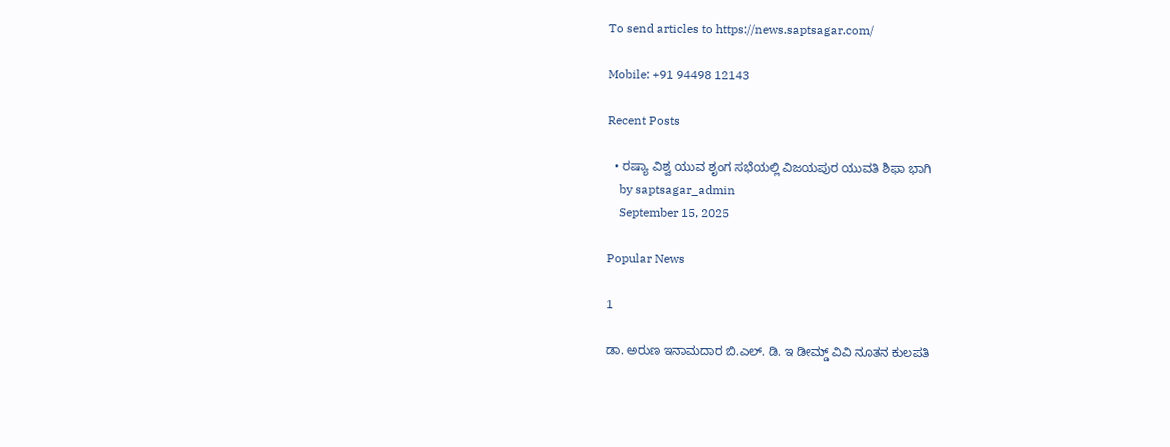To send articles to https://news.saptsagar.com/

Mobile: +91 94498 12143

Recent Posts

  • ರಷ್ಯಾ ವಿಶ್ವ ಯುವ ಶೃಂಗ ಸಭೆಯಲ್ಲಿ ವಿಜಯಪುರ ಯುವತಿ ಶಿಫಾ ಭಾಗಿ
    by saptsagar_admin
    September 15, 2025

Popular News

1

ಡಾ. ಅರುಣ ಇನಾಮದಾರ ಬಿ.ಎಲ್. ಡಿ. ಇ ಡೀಮ್ಡ್ ವಿವಿ ನೂತನ ಕುಲಪತಿ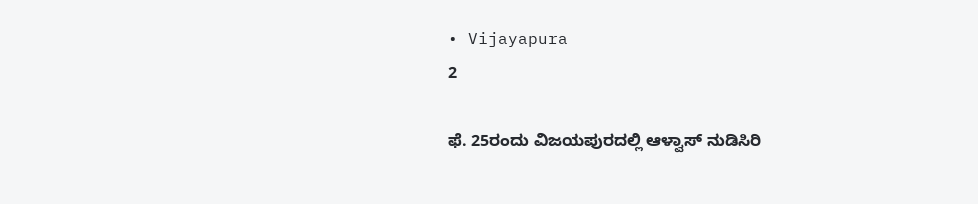• Vijayapura
2

ಫೆ. 25ರಂದು ವಿಜಯಪುರದಲ್ಲಿ ಆಳ್ವಾಸ್ ನುಡಿಸಿರಿ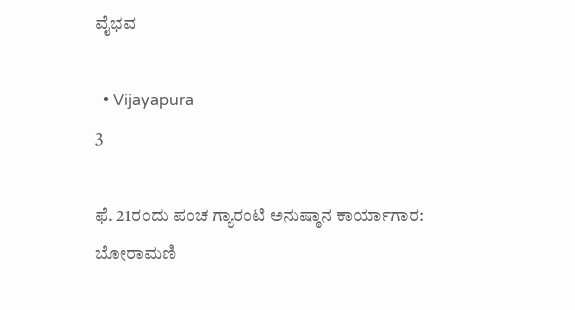ವೈಭವ

  • Vijayapura
3

ಫೆ. 21ರಂದು ಪಂಚ ಗ್ಯಾರಂಟಿ ಅನುಷ್ಠಾನ ಕಾರ್ಯಾಗಾರ: ಬೋರಾಮಣಿ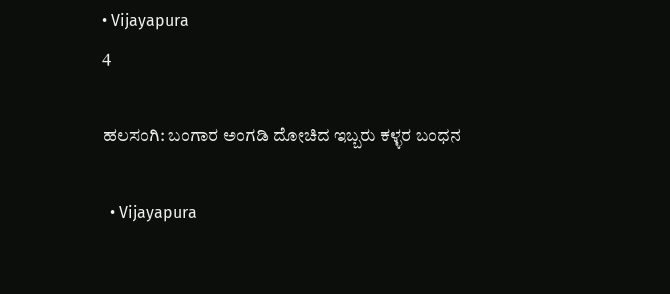• Vijayapura
4

ಹಲಸಂಗಿ: ಬಂಗಾರ ಅಂಗಡಿ ದೋಚಿದ ಇಬ್ಬರು ಕಳ್ಳರ ಬಂಧನ

  • Vijayapura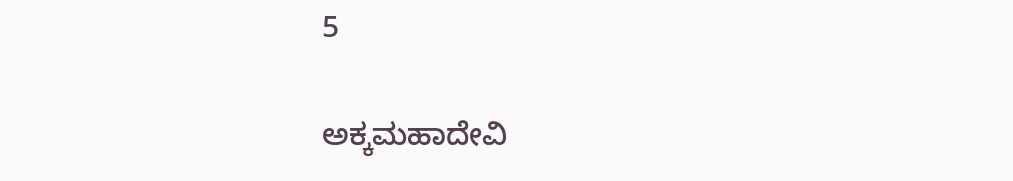5

ಅಕ್ಕಮಹಾದೇವಿ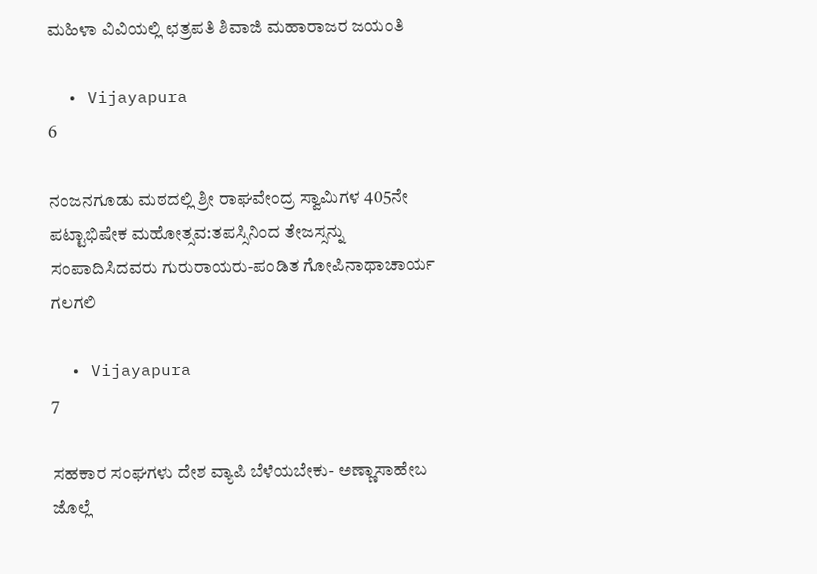ಮಹಿಳಾ ವಿವಿಯಲ್ಲಿ ಛತ್ರಪತಿ ಶಿವಾಜಿ ಮಹಾರಾಜರ ಜಯಂತಿ

  • Vijayapura
6

ನಂಜನಗೂಡು ಮಠದಲ್ಲಿ ಶ್ರೀ ರಾಘವೇಂದ್ರ ಸ್ವಾಮಿಗಳ 405ನೇ ಪಟ್ಟಾಭಿಷೇಕ ಮಹೋತ್ಸವ:ತಪಸ್ಸಿನಿಂದ ತೇಜಸ್ಸನ್ನು ಸಂಪಾದಿಸಿದವರು ಗುರುರಾಯರು-ಪಂಡಿತ ಗೋಪಿನಾಥಾಚಾರ್ಯ ಗಲಗಲಿ

  • Vijayapura
7

ಸಹಕಾರ ಸಂಘಗಳು ದೇಶ ವ್ಯಾಪಿ ಬೆಳೆಯಬೇಕು- ಅಣ್ಣಾಸಾಹೇಬ ಜೊಲ್ಲೆ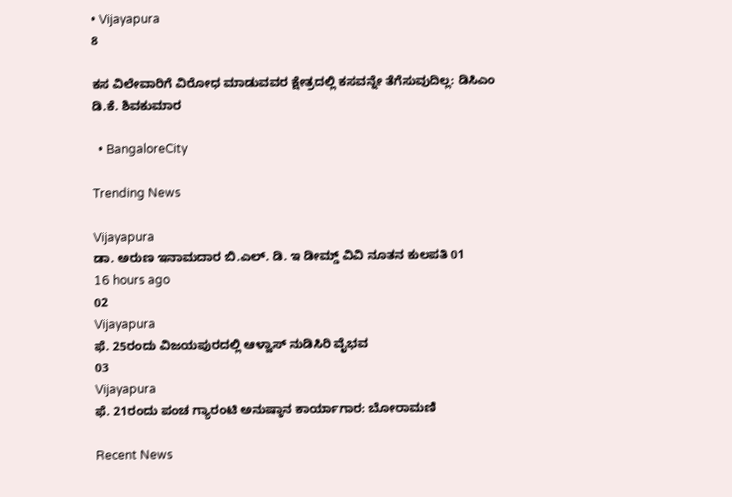• Vijayapura
8

ಕಸ ವಿಲೇವಾರಿಗೆ ವಿರೋಧ ಮಾಡುವವರ ಕ್ಷೇತ್ರದಲ್ಲಿ ಕಸವನ್ನೇ ತೆಗೆಸುವುದಿಲ್ಲ: ಡಿಸಿಎಂ ಡಿ.ಕೆ. ಶಿವಕುಮಾರ

  • BangaloreCity

Trending News

Vijayapura
ಡಾ. ಅರುಣ ಇನಾಮದಾರ ಬಿ.ಎಲ್. ಡಿ. ಇ ಡೀಮ್ಡ್ ವಿವಿ ನೂತನ ಕುಲಪತಿ 01
16 hours ago
02
Vijayapura
ಫೆ. 25ರಂದು ವಿಜಯಪುರದಲ್ಲಿ ಆಳ್ವಾಸ್ ನುಡಿಸಿರಿ ವೈಭವ
03
Vijayapura
ಫೆ. 21ರಂದು ಪಂಚ ಗ್ಯಾರಂಟಿ ಅನುಷ್ಠಾನ ಕಾರ್ಯಾಗಾರ: ಬೋರಾಮಣಿ

Recent News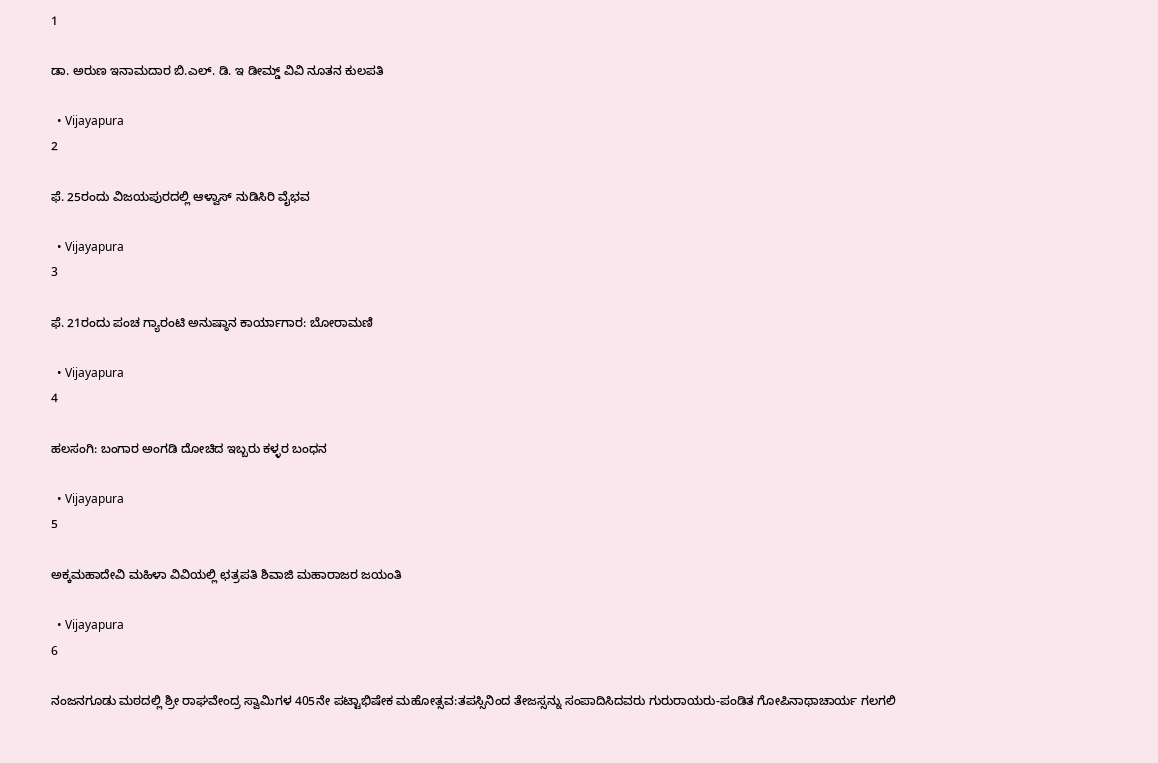1

ಡಾ. ಅರುಣ ಇನಾಮದಾರ ಬಿ.ಎಲ್. ಡಿ. ಇ ಡೀಮ್ಡ್ ವಿವಿ ನೂತನ ಕುಲಪತಿ

  • Vijayapura
2

ಫೆ. 25ರಂದು ವಿಜಯಪುರದಲ್ಲಿ ಆಳ್ವಾಸ್ ನುಡಿಸಿರಿ ವೈಭವ

  • Vijayapura
3

ಫೆ. 21ರಂದು ಪಂಚ ಗ್ಯಾರಂಟಿ ಅನುಷ್ಠಾನ ಕಾರ್ಯಾಗಾರ: ಬೋರಾಮಣಿ

  • Vijayapura
4

ಹಲಸಂಗಿ: ಬಂಗಾರ ಅಂಗಡಿ ದೋಚಿದ ಇಬ್ಬರು ಕಳ್ಳರ ಬಂಧನ

  • Vijayapura
5

ಅಕ್ಕಮಹಾದೇವಿ ಮಹಿಳಾ ವಿವಿಯಲ್ಲಿ ಛತ್ರಪತಿ ಶಿವಾಜಿ ಮಹಾರಾಜರ ಜಯಂತಿ

  • Vijayapura
6

ನಂಜನಗೂಡು ಮಠದಲ್ಲಿ ಶ್ರೀ ರಾಘವೇಂದ್ರ ಸ್ವಾಮಿಗಳ 405ನೇ ಪಟ್ಟಾಭಿಷೇಕ ಮಹೋತ್ಸವ:ತಪಸ್ಸಿನಿಂದ ತೇಜಸ್ಸನ್ನು ಸಂಪಾದಿಸಿದವರು ಗುರುರಾಯರು-ಪಂಡಿತ ಗೋಪಿನಾಥಾಚಾರ್ಯ ಗಲಗಲಿ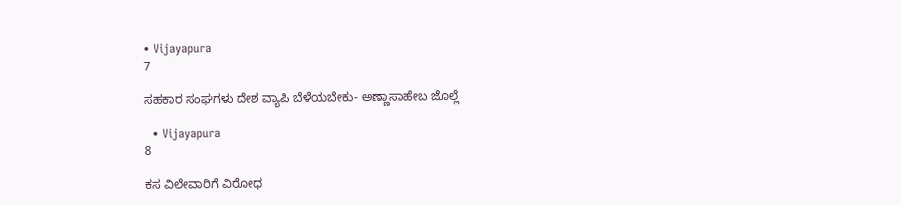• Vijayapura
7

ಸಹಕಾರ ಸಂಘಗಳು ದೇಶ ವ್ಯಾಪಿ ಬೆಳೆಯಬೇಕು- ಅಣ್ಣಾಸಾಹೇಬ ಜೊಲ್ಲೆ

  • Vijayapura
8

ಕಸ ವಿಲೇವಾರಿಗೆ ವಿರೋಧ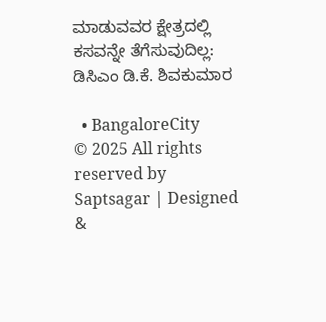ಮಾಡುವವರ ಕ್ಷೇತ್ರದಲ್ಲಿ ಕಸವನ್ನೇ ತೆಗೆಸುವುದಿಲ್ಲ: ಡಿಸಿಎಂ ಡಿ.ಕೆ. ಶಿವಕುಮಾರ

  • BangaloreCity
© 2025 All rights reserved by Saptsagar | Designed &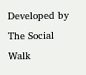Developed by The Social Walk